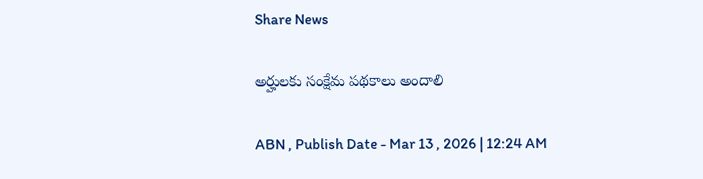Share News

అర్హులకు సంక్షేమ పథకాలు అందాలి

ABN , Publish Date - Mar 13 , 2026 | 12:24 AM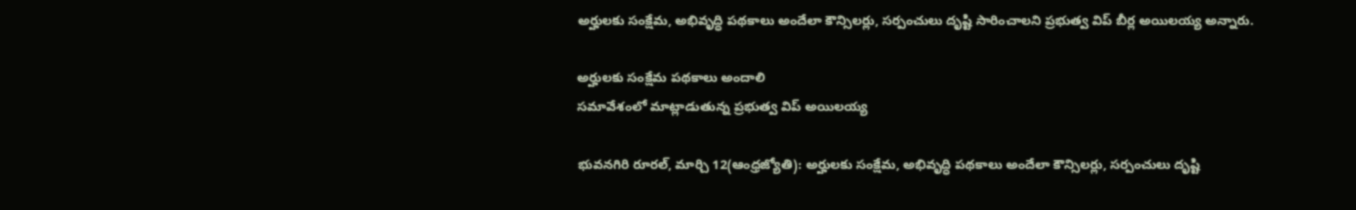అర్హులకు సంక్షేమ, అభివృద్ధి పథకాలు అందేలా కౌన్సిలర్లు, సర్పంచులు దృష్టి సారించాలని ప్రభుత్వ విప్‌ బీర్ల అయిలయ్య అన్నారు.

అర్హులకు సంక్షేమ పథకాలు అందాలి
సమావేశంలో మాట్లాడుతున్న ప్రభుత్వ విప్‌ అయిలయ్య

భువనగిరి రూరల్‌, మార్చి 12(ఆంధ్రజ్యోతి): అర్హులకు సంక్షేమ, అభివృద్ధి పథకాలు అందేలా కౌన్సిలర్లు, సర్పంచులు దృష్టి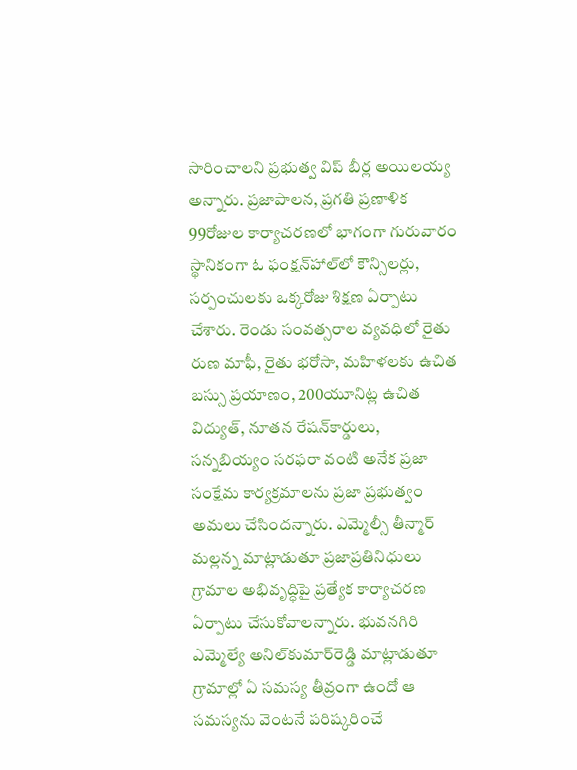సారించాలని ప్రభుత్వ విప్‌ బీర్ల అయిలయ్య అన్నారు. ప్రజాపాలన, ప్రగతి ప్రణాళిక 99రోజుల కార్యాచరణలో భాగంగా గురువారం స్థానికంగా ఓ ఫంక్షన్‌హాల్‌లో కౌన్సిలర్లు, సర్పంచులకు ఒక్కరోజు శిక్షణ ఏర్పాటు చేశారు. రెండు సంవత్సరాల వ్యవధిలో రైతు రుణ మాఫీ, రైతు భరోసా, మహిళలకు ఉచిత బస్సు ప్రయాణం, 200యూనిట్ల ఉచిత విద్యుత్‌, నూతన రేషన్‌కార్డులు, సన్నబియ్యం సరఫరా వంటి అనేక ప్రజా సంక్షేమ కార్యక్రమాలను ప్రజా ప్రభుత్వం అమలు చేసిందన్నారు. ఎమ్మెల్సీ తీన్మార్‌ మల్లన్న మాట్లాడుతూ ప్రజాప్రతినిధులు గ్రామాల అభివృద్ధిపై ప్రత్యేక కార్యాచరణ ఏర్పాటు చేసుకోవాలన్నారు. భువనగిరి ఎమ్మెల్యే అనిల్‌కుమార్‌రెడ్డి మాట్లాడుతూ గ్రామాల్లో ఏ సమస్య తీవ్రంగా ఉందో ఆ సమస్యను వెంటనే పరిష్కరించే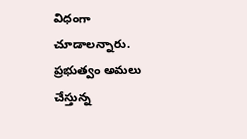విధంగా చూడాలన్నారు. ప్రభుత్వం అమలు చేస్తున్న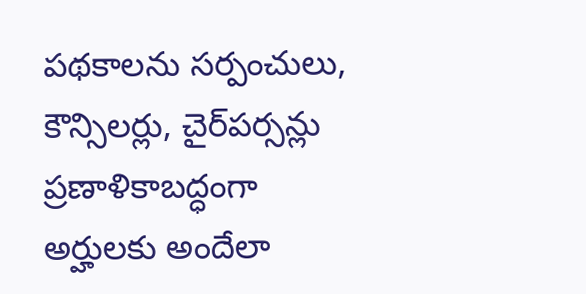పథకాలను సర్పంచులు, కౌన్సిలర్లు, చైర్‌పర్సన్లు ప్రణాళికాబద్ధంగా అర్హులకు అందేలా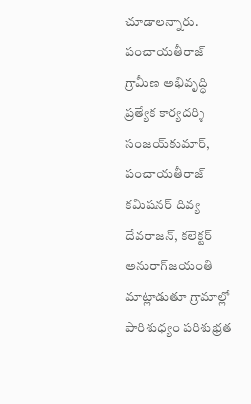చూడాలన్నారు. పంచాయతీరాజ్‌ గ్రామీణ అభివృద్ధి ప్రత్యేక కార్యదర్శి సంజయ్‌కుమార్‌, పంచాయతీరాజ్‌ కమిషనర్‌ దివ్య దేవరాజన్‌, కలెక్టర్‌ అనురాగ్‌జయంతి మాట్లాడుతూ గ్రామాల్లో పారిశుధ్యం పరిశుభ్రత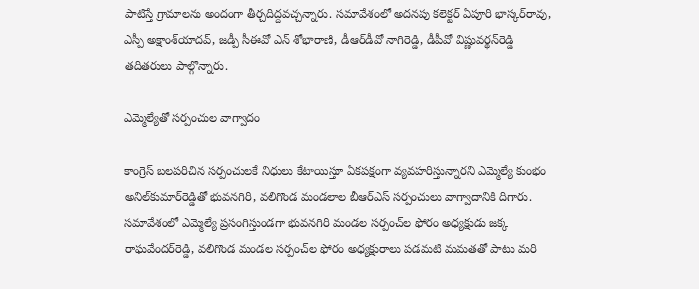పాటిస్తే గ్రామాలను అందంగా తీర్చదిద్దవచ్చన్నారు. సమావేశంలో అదనపు కలెక్టర్‌ ఏపూరి భాస్కర్‌రావు, ఎస్పీ అక్షాంశ్‌యాదవ్‌, జడ్పీ సీఈవో ఎన్‌ శోభారాణి, డీఆర్‌డీవో నాగిరెడ్డి, డీపీవో విష్ణువర్థన్‌రెడ్డి తదితరులు పాల్గొన్నారు.

ఎమ్మెల్యేతో సర్పంచుల వాగ్వాదం

కాంగ్రెస్‌ బలపరిచిన సర్పంచులకే నిధులు కేటాయిస్తూ ఏకపక్షంగా వ్యవహరిస్తున్నారని ఎమ్మెల్యే కుంభం అనిల్‌కుమార్‌రెడ్డితో భువనగిరి, వలిగొండ మండలాల బీఆర్‌ఎస్‌ సర్పంచులు వాగ్వాదానికి దిగారు. సమావేశంలో ఎమ్మెల్యే ప్రసంగిస్తుండగా భువనగిరి మండల సర్పంచ్‌ల ఫోరం అధ్యక్షుడు జక్క రాఘవేందర్‌రెడ్డి, వలిగొండ మండల సర్పంచ్‌ల ఫోరం అధ్యక్షురాలు పడమటి మమతతో పాటు మరి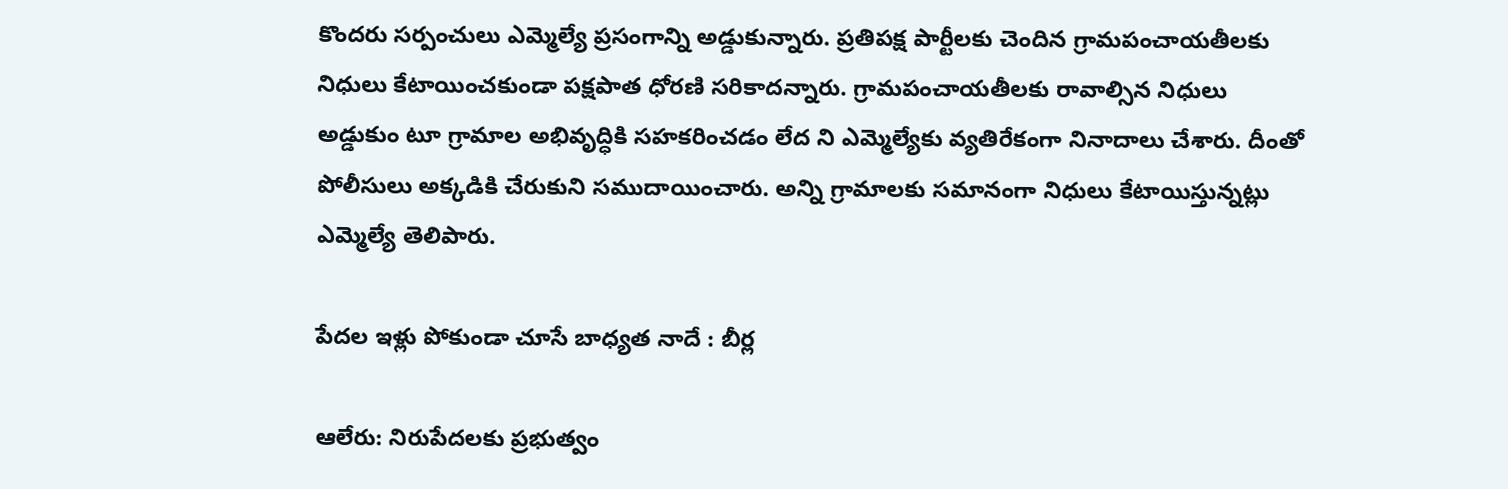కొందరు సర్పంచులు ఎమ్మెల్యే ప్రసంగాన్ని అడ్డుకున్నారు. ప్రతిపక్ష పార్టీలకు చెందిన గ్రామపంచాయతీలకు నిధులు కేటాయించకుండా పక్షపాత ధోరణి సరికాదన్నారు. గ్రామపంచాయతీలకు రావాల్సిన నిధులు అడ్డుకుం టూ గ్రామాల అభివృద్ధికి సహకరించడం లేద ని ఎమ్మెల్యేకు వ్యతిరేకంగా నినాదాలు చేశారు. దీంతో పోలీసులు అక్కడికి చేరుకుని సముదాయించారు. అన్ని గ్రామాలకు సమానంగా నిధులు కేటాయిస్తున్నట్లు ఎమ్మెల్యే తెలిపారు.

పేదల ఇళ్లు పోకుండా చూసే బాధ్యత నాదే : బీర్ల

ఆలేరు: నిరుపేదలకు ప్రభుత్వం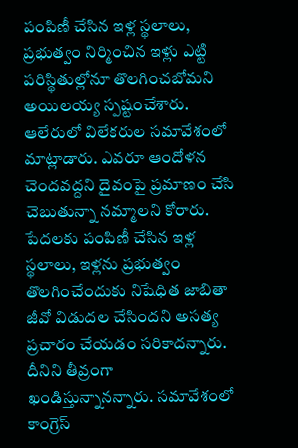పంపిణీ చేసిన ఇళ్ల స్థలాలు, ప్రభుత్వం నిర్మించిన ఇళ్లు ఎట్టి పరిస్థితుల్లోనూ తొలగించబోమని అయిలయ్య స్పష్టంచేశారు. ఆలేరులో విలేకరుల సమావేశంలో మాట్లాడారు. ఎవరూ ఆందోళన చెందవద్దని దైవంపై ప్రమాణం చేసి చెబుతున్నా నమ్మాలని కోరారు. పేదలకు పంపిణీ చేసిన ఇళ్ల స్థలాలు, ఇళ్లను ప్రభుత్వం తొలగించేందుకు నిషేధిత జాబితా జీవో విడుదల చేసిందని అసత్య ప్రచారం చేయడం సరికాదన్నారు. దీనిని తీవ్రంగా ఖండిస్తున్నానన్నారు. సమావేశంలో కాంగ్రెస్‌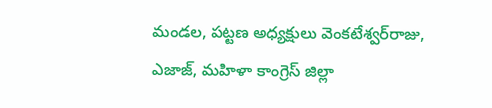మండల, పట్టణ అధ్యక్షులు వెంకటేశ్వర్‌రాజు, ఎజాజ్‌, మహిళా కాంగ్రెస్‌ జిల్లా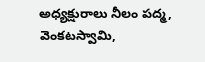అధ్యక్షురాలు నీలం పద్మ, వెంకటస్వామి,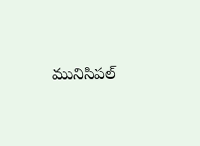మునిసిపల్‌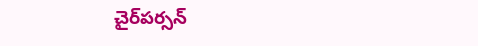చైర్‌పర్సన్‌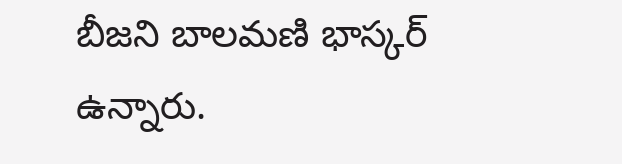బీజని బాలమణి భాస్కర్‌ ఉన్నారు.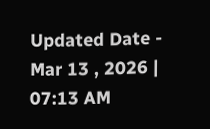Updated Date - Mar 13 , 2026 | 07:13 AM